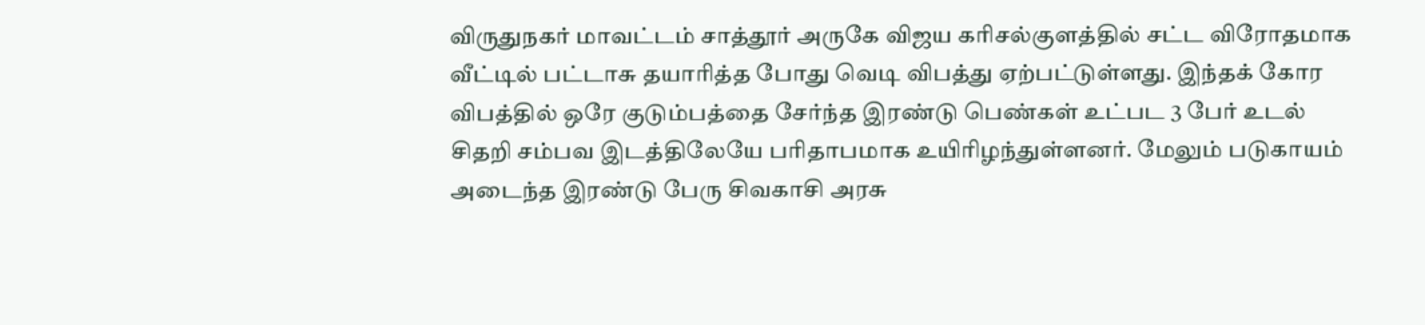விருதுநகர் மாவட்டம் சாத்தூர் அருகே விஜய கரிசல்குளத்தில் சட்ட விரோதமாக வீட்டில் பட்டாசு தயாரித்த போது வெடி விபத்து ஏற்பட்டுள்ளது. இந்தக் கோர விபத்தில் ஒரே குடும்பத்தை சேர்ந்த இரண்டு பெண்கள் உட்பட 3 பேர் உடல் சிதறி சம்பவ இடத்திலேயே பரிதாபமாக உயிரிழந்துள்ளனர். மேலும் படுகாயம் அடைந்த இரண்டு பேரு சிவகாசி அரசு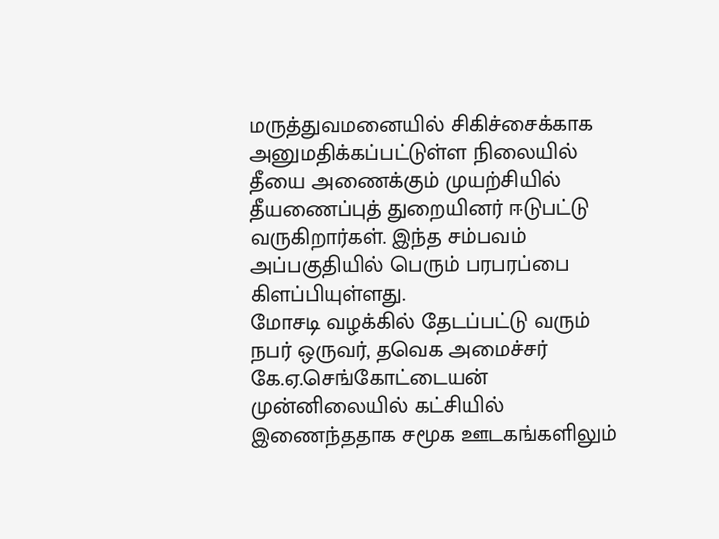மருத்துவமனையில் சிகிச்சைக்காக அனுமதிக்கப்பட்டுள்ள நிலையில் தீயை அணைக்கும் முயற்சியில் தீயணைப்புத் துறையினர் ஈடுபட்டு வருகிறார்கள். இந்த சம்பவம் அப்பகுதியில் பெரும் பரபரப்பை கிளப்பியுள்ளது.
மோசடி வழக்கில் தேடப்பட்டு வரும் நபர் ஒருவர், தவெக அமைச்சர் கே.ஏ.செங்கோட்டையன் முன்னிலையில் கட்சியில் இணைந்ததாக சமூக ஊடகங்களிலும்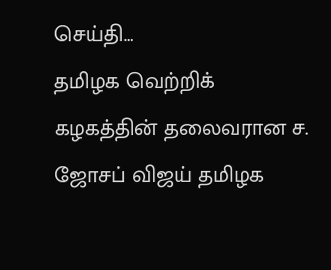செய்தி…
தமிழக வெற்றிக் கழகத்தின் தலைவரான ச. ஜோசப் விஜய் தமிழக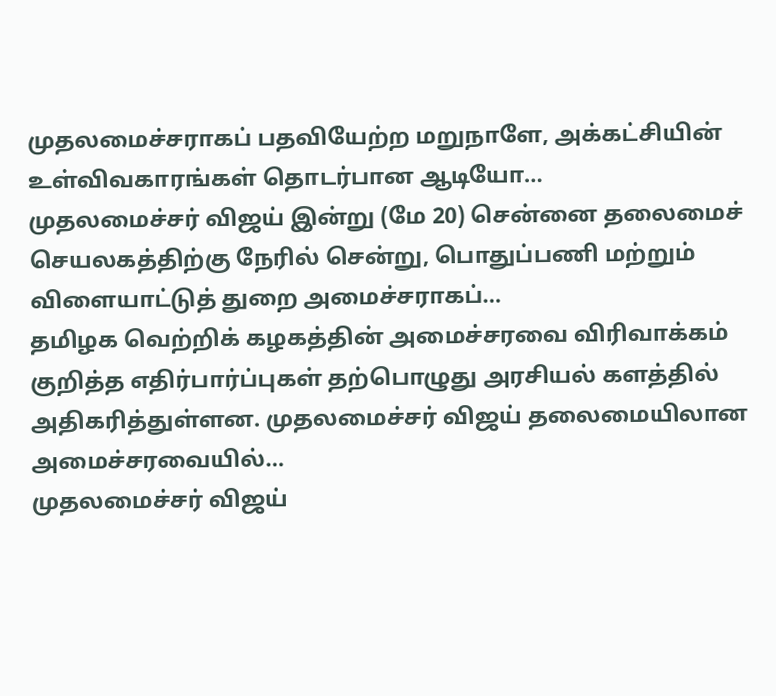முதலமைச்சராகப் பதவியேற்ற மறுநாளே, அக்கட்சியின் உள்விவகாரங்கள் தொடர்பான ஆடியோ…
முதலமைச்சர் விஜய் இன்று (மே 20) சென்னை தலைமைச் செயலகத்திற்கு நேரில் சென்று, பொதுப்பணி மற்றும் விளையாட்டுத் துறை அமைச்சராகப்…
தமிழக வெற்றிக் கழகத்தின் அமைச்சரவை விரிவாக்கம் குறித்த எதிர்பார்ப்புகள் தற்பொழுது அரசியல் களத்தில் அதிகரித்துள்ளன. முதலமைச்சர் விஜய் தலைமையிலான அமைச்சரவையில்…
முதலமைச்சர் விஜய்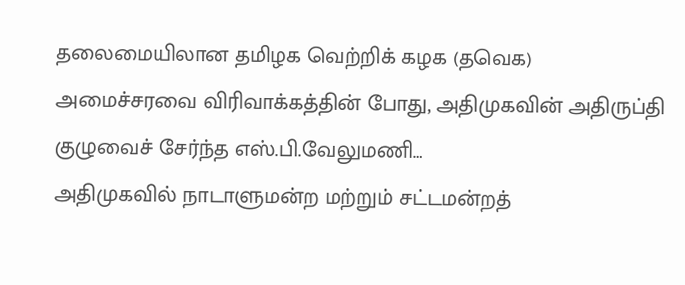தலைமையிலான தமிழக வெற்றிக் கழக (தவெக) அமைச்சரவை விரிவாக்கத்தின் போது, அதிமுகவின் அதிருப்தி குழுவைச் சேர்ந்த எஸ்.பி.வேலுமணி…
அதிமுகவில் நாடாளுமன்ற மற்றும் சட்டமன்றத்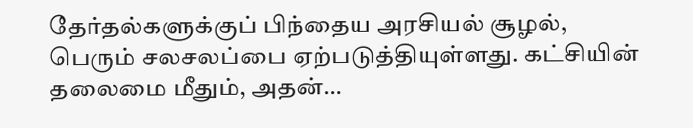தேர்தல்களுக்குப் பிந்தைய அரசியல் சூழல், பெரும் சலசலப்பை ஏற்படுத்தியுள்ளது. கட்சியின் தலைமை மீதும், அதன்…